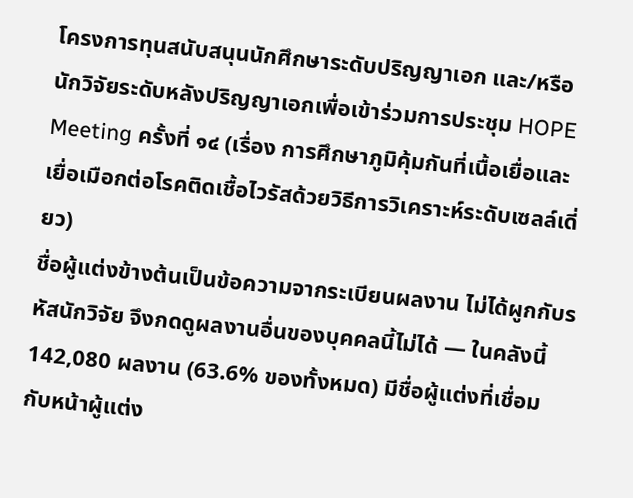โครงการทุนสนับสนุนนักศึกษาระดับปริญญาเอก และ/หรือ นักวิจัยระดับหลังปริญญาเอกเพื่อเข้าร่วมการประชุม HOPE Meeting ครั้งที่ ๑๔ (เรื่อง การศึกษาภูมิคุ้มกันที่เนื้อเยื่อและเยื่อเมือกต่อโรคติดเชื้อไวรัสด้วยวิธีการวิเคราะห์ระดับเซลล์เดี่ยว)
ชื่อผู้แต่งข้างต้นเป็นข้อความจากระเบียนผลงาน ไม่ได้ผูกกับรหัสนักวิจัย จึงกดดูผลงานอื่นของบุคคลนี้ไม่ได้ — ในคลังนี้ 142,080 ผลงาน (63.6% ของทั้งหมด) มีชื่อผู้แต่งที่เชื่อมกับหน้าผู้แต่ง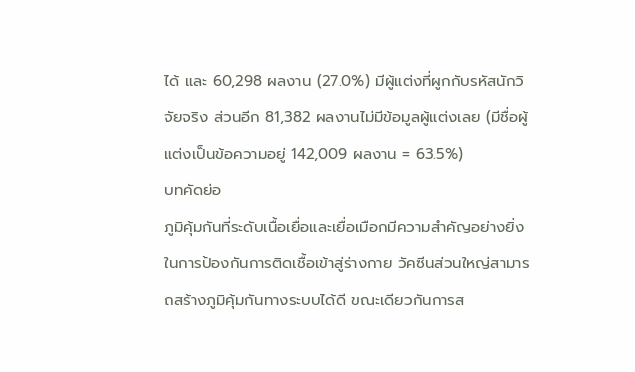ได้ และ 60,298 ผลงาน (27.0%) มีผู้แต่งที่ผูกกับรหัสนักวิจัยจริง ส่วนอีก 81,382 ผลงานไม่มีข้อมูลผู้แต่งเลย (มีชื่อผู้แต่งเป็นข้อความอยู่ 142,009 ผลงาน = 63.5%)
บทคัดย่อ
ภูมิคุ้มกันที่ระดับเนื้อเยื่อและเยื่อเมือกมีความสำคัญอย่างยิ่งในการป้องกันการติดเชื้อเข้าสู่ร่างกาย วัคซีนส่วนใหญ่สามารถสร้างภูมิคุ้มกันทางระบบได้ดี ขณะเดียวกันการส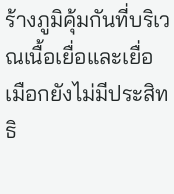ร้างภูมิคุ้มกันที่บริเวณเนื้อเยื่อและเยื่อเมือกยังไม่มีประสิทธิ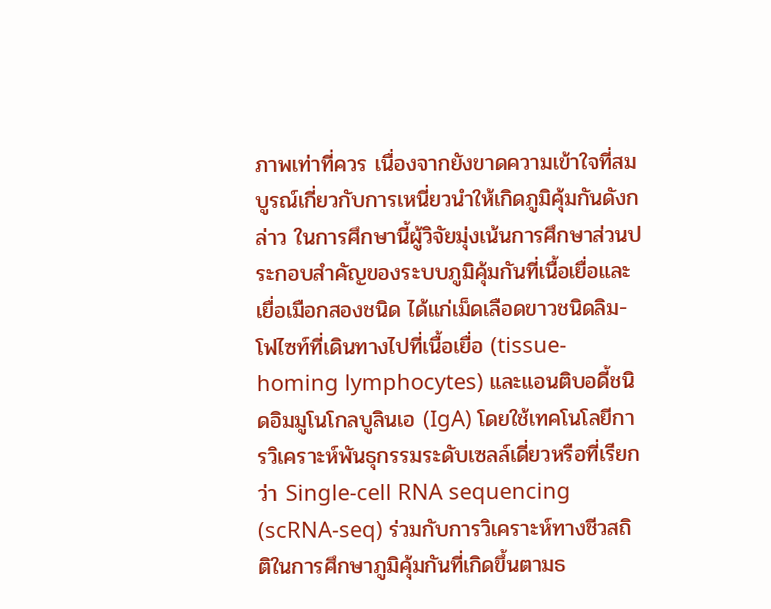ภาพเท่าที่ควร เนื่องจากยังขาดความเข้าใจที่สมบูรณ์เกี่ยวกับการเหนี่ยวนำให้เกิดภูมิคุ้มกันดังกล่าว ในการศึกษานี้ผู้วิจัยมุ่งเน้นการศึกษาส่วนประกอบสำคัญของระบบภูมิคุ้มกันที่เนื้อเยื่อและเยื่อเมือกสองชนิด ได้แก่เม็ดเลือดขาวชนิดลิม-โฟไซท์ที่เดินทางไปที่เนื้อเยื่อ (tissue-homing lymphocytes) และแอนติบอดี้ชนิดอิมมูโนโกลบูลินเอ (IgA) โดยใช้เทคโนโลยีการวิเคราะห์พันธุกรรมระดับเซลล์เดี่ยวหรือที่เรียกว่า Single-cell RNA sequencing (scRNA-seq) ร่วมกับการวิเคราะห์ทางชีวสถิติในการศึกษาภูมิคุ้มกันที่เกิดขึ้นตามธ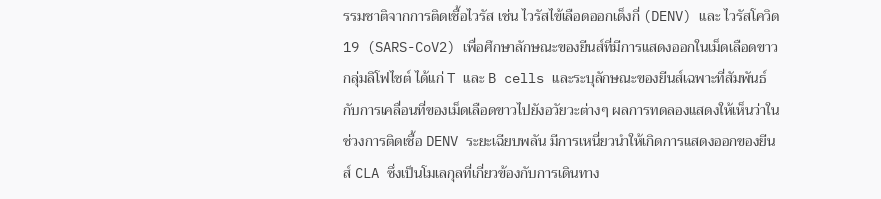รรมชาติจากการติดเชื้อไวรัส เช่น ไวรัสไข้เลือดออกเด็งกี่ (DENV) และ ไวรัสโควิด 19 (SARS-CoV2) เพื่อศึกษาลักษณะของยีนส์ที่มีการแสดงออกในเม็ดเลือดขาวกลุ่มลิโฟไซต์ ได้แก่ T และ B cells และระบุลักษณะของยีนส์เฉพาะที่สัมพันธ์กับการเคลื่อนที่ของเม็ดเลือดขาวไปยังอวัยวะต่างๆ ผลการทดลองแสดงให้เห็นว่าในช่วงการติดเชื้อ DENV ระยะเฉียบพลัน มีการเหนี่ยวนำให้เกิดการแสดงออกของยีนส์ CLA ซึ่งเป็นโมเลกุลที่เกี่ยวข้องกับการเดินทาง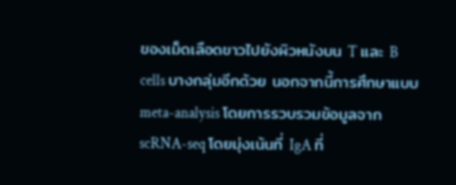ของเม็ดเลือดขาวไปยังผิวหนังบน T และ B cells บางกลุ่มอีกด้วย นอกจากนี้การศึกษาแบบ meta-analysis โดยการรวบรวมข้อมูลจาก scRNA-seq โดยมุ่งเน้นที่ IgA ที่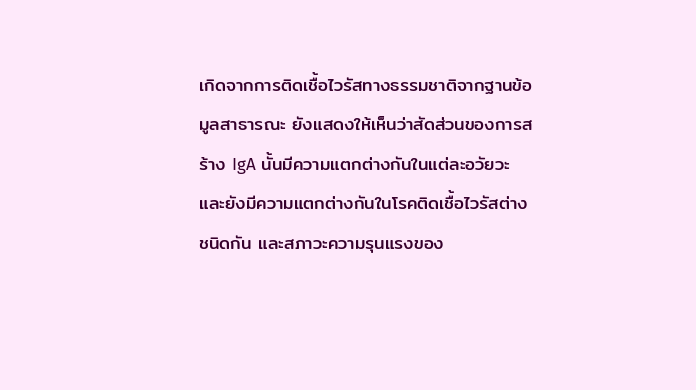เกิดจากการติดเชื้อไวรัสทางธรรมชาติจากฐานข้อมูลสาธารณะ ยังแสดงให้เห็นว่าสัดส่วนของการสร้าง IgA นั้นมีความแตกต่างกันในแต่ละอวัยวะ และยังมีความแตกต่างกันในโรคติดเชื้อไวรัสต่างชนิดกัน และสภาวะความรุนแรงของ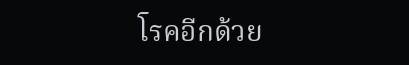โรคอีกด้วย